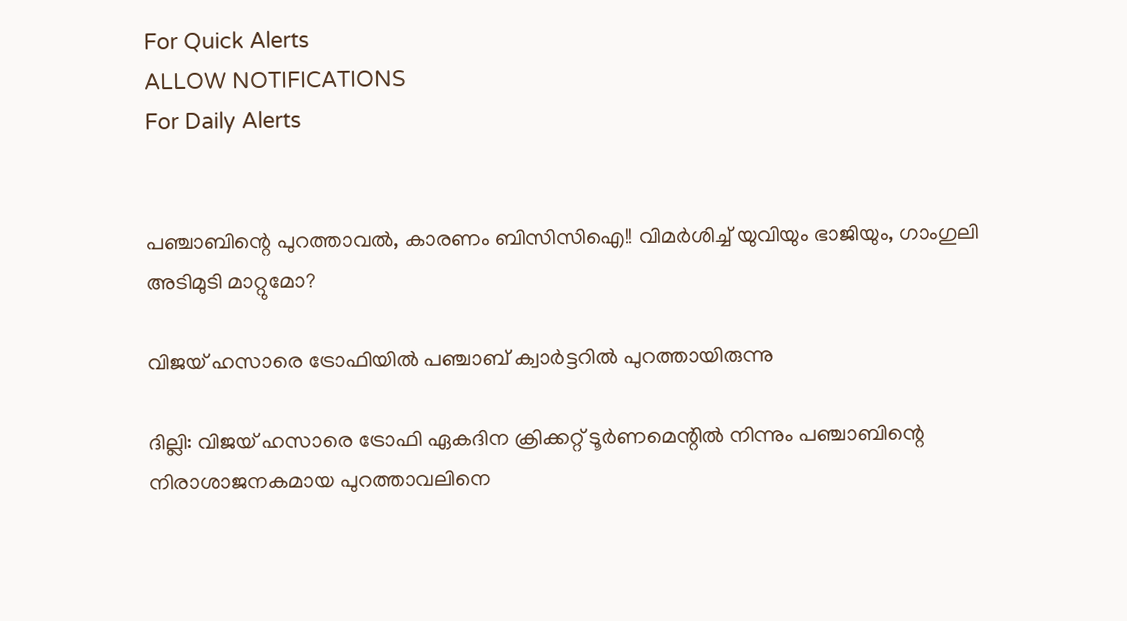For Quick Alerts
ALLOW NOTIFICATIONS
For Daily Alerts


പഞ്ചാബിന്റെ പുറത്താവല്‍, കാരണം ബിസിസിഐ!! വിമര്‍ശിച്ച് യുവിയും ഭാജിയും, ഗാംഗുലി അടിമുടി മാറ്റുമോ?

വിജയ് ഹസാരെ ട്രോഫിയില്‍ പഞ്ചാബ് ക്വാര്‍ട്ടറില്‍ പുറത്തായിരുന്നു

ദില്ലി: വിജയ് ഹസാരെ ട്രോഫി ഏകദിന ക്രിക്കറ്റ് ടൂര്‍ണമെന്റില്‍ നിന്നും പഞ്ചാബിന്റെ നിരാശാജനകമായ പുറത്താവലിനെ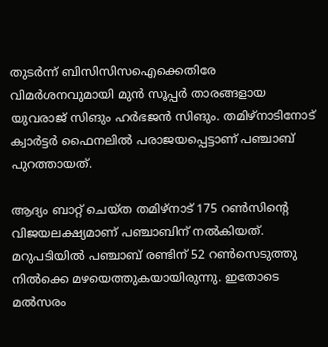തുടര്‍ന്ന് ബിസിസിസഐക്കെതിരേ വിമര്‍ശനവുമായി മുന്‍ സൂപ്പര്‍ താരങ്ങളായ യുവരാജ് സിങും ഹര്‍ഭജന്‍ സിങും. തമിഴ്‌നാടിനോട് ക്വാര്‍ട്ടര്‍ ഫൈനലില്‍ പരാജയപ്പെട്ടാണ് പഞ്ചാബ് പുറത്തായത്.

ആദ്യം ബാറ്റ് ചെയ്ത തമിഴ്‌നാട് 175 റണ്‍സിന്റെ വിജയലക്ഷ്യമാണ് പഞ്ചാബിന് നല്‍കിയത്. മറുപടിയില്‍ പഞ്ചാബ് രണ്ടിന് 52 റണ്‍സെടുത്തു നില്‍ക്കെ മഴയെത്തുകയായിരുന്നു. ഇതോടെ മല്‍സരം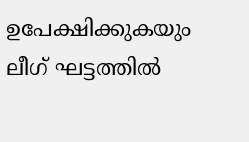ഉപേക്ഷിക്കുകയും ലീഗ് ഘട്ടത്തില്‍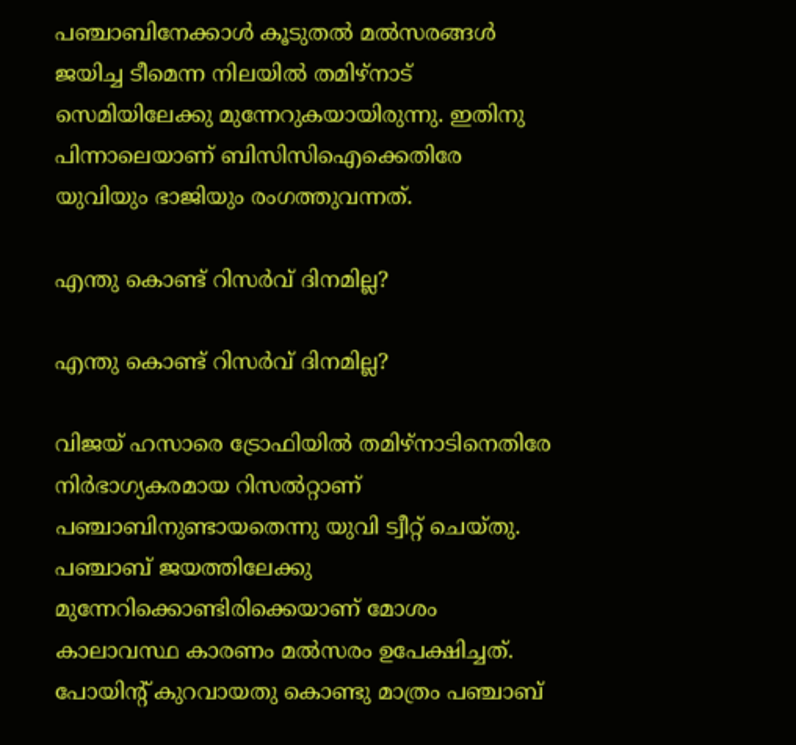പഞ്ചാബിനേക്കാള്‍ കൂടുതല്‍ മല്‍സരങ്ങള്‍ ജയിച്ച ടീമെന്ന നിലയില്‍ തമിഴ്‌നാട് സെമിയിലേക്കു മുന്നേറുകയായിരുന്നു. ഇതിനു പിന്നാലെയാണ് ബിസിസിഐക്കെതിരേ യുവിയും ഭാജിയും രംഗത്തുവന്നത്.

എന്തു കൊണ്ട് റിസര്‍വ് ദിനമില്ല?

എന്തു കൊണ്ട് റിസര്‍വ് ദിനമില്ല?

വിജയ് ഹസാരെ ട്രോഫിയില്‍ തമിഴ്‌നാടിനെതിരേ നിര്‍ഭാഗ്യകരമായ റിസല്‍റ്റാണ് പഞ്ചാബിനുണ്ടായതെന്നു യുവി ട്വീറ്റ് ചെയ്തു. പഞ്ചാബ് ജയത്തിലേക്കു മുന്നേറിക്കൊണ്ടിരിക്കെയാണ് മോശം കാലാവസ്ഥ കാരണം മല്‍സരം ഉപേക്ഷിച്ചത്. പോയിന്റ് കുറവായതു കൊണ്ടു മാത്രം പഞ്ചാബ്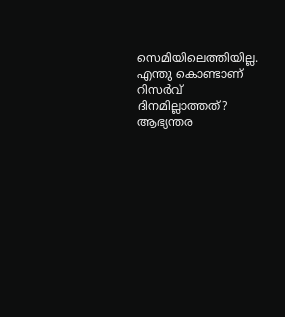സെമിയിലെത്തിയില്ല. എന്തു കൊണ്ടാണ് റിസര്‍വ് ദിനമില്ലാത്തത്? ആഭ്യന്തര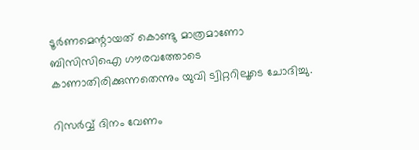ടൂര്‍ണമെന്റായത് കൊണ്ടു മാത്രമാണോ ബിസിസിഐ ഗൗരവത്തോടെ കാണാതിരിക്കുന്നതെന്നും യുവി ട്വിറ്ററിലൂടെ ചോദിച്ചു.

റിസര്‍വ്വ് ദിനം വേണം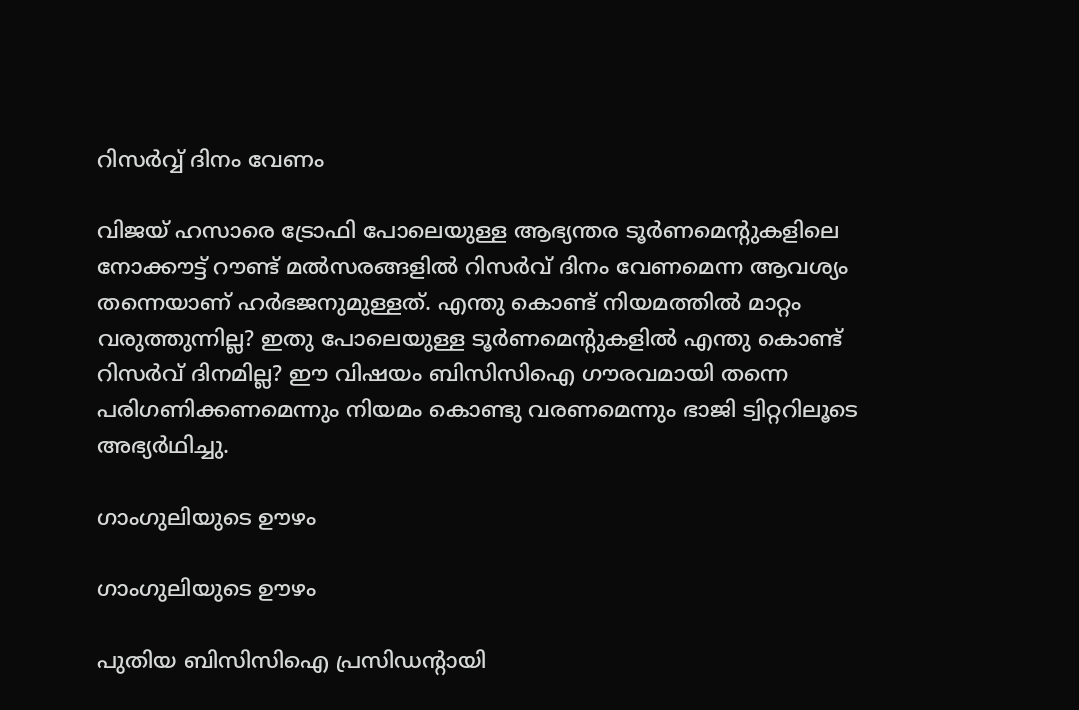റിസര്‍വ്വ് ദിനം വേണം

വിജയ് ഹസാരെ ട്രോഫി പോലെയുള്ള ആഭ്യന്തര ടൂര്‍ണമെന്റുകളിലെ നോക്കൗട്ട് റൗണ്ട് മല്‍സരങ്ങളില്‍ റിസര്‍വ് ദിനം വേണമെന്ന ആവശ്യം തന്നെയാണ് ഹര്‍ഭജനുമുള്ളത്. എന്തു കൊണ്ട് നിയമത്തില്‍ മാറ്റം വരുത്തുന്നില്ല? ഇതു പോലെയുള്ള ടൂര്‍ണമെന്റുകളില്‍ എന്തു കൊണ്ട് റിസര്‍വ് ദിനമില്ല? ഈ വിഷയം ബിസിസിഐ ഗൗരവമായി തന്നെ പരിഗണിക്കണമെന്നും നിയമം കൊണ്ടു വരണമെന്നും ഭാജി ട്വിറ്ററിലൂടെ അഭ്യര്‍ഥിച്ചു.

ഗാംഗുലിയുടെ ഊഴം

ഗാംഗുലിയുടെ ഊഴം

പുതിയ ബിസിസിഐ പ്രസിഡന്റായി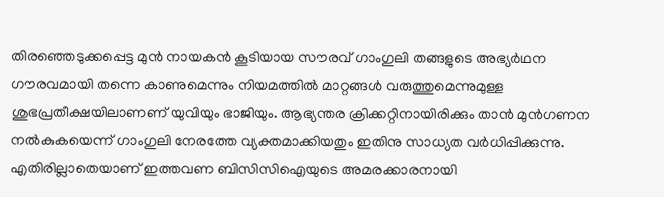തിരഞ്ഞെടുക്കപ്പെട്ട മുന്‍ നായകന്‍ കൂടിയായ സൗരവ് ഗാംഗുലി തങ്ങളുടെ അഭ്യര്‍ഥന ഗൗരവമായി തന്നെ കാണുമെന്നും നിയമത്തില്‍ മാറ്റങ്ങള്‍ വരുത്തുമെന്നുമുള്ള ശുഭപ്രതീക്ഷയിലാണണ് യുവിയും ഭാജിയും. ആഭ്യന്തര ക്രിക്കറ്റിനായിരിക്കും താന്‍ മുന്‍ഗണന നല്‍കുകയെന്ന് ഗാംഗുലി നേരത്തേ വ്യക്തമാക്കിയതും ഇതിനു സാധ്യത വര്‍ധിപ്പിക്കുന്നു.
എതിരില്ലാതെയാണ് ഇത്തവണ ബിസിസിഐയുടെ അമരക്കാരനായി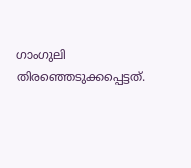ഗാംഗുലി തിരഞ്ഞെടുക്കപ്പെട്ടത്.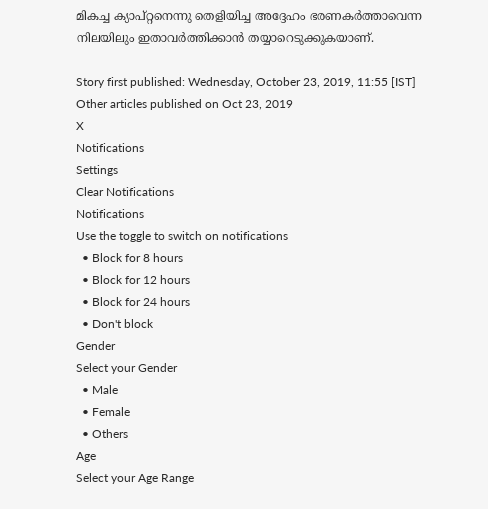മികച്ച ക്യാപ്റ്റനെന്നു തെളിയിച്ച അദ്ദേഹം ഭരണകര്‍ത്താവെന്ന നിലയിലും ഇതാവര്‍ത്തിക്കാന്‍ തയ്യാറെടുക്കുകയാണ്.

Story first published: Wednesday, October 23, 2019, 11:55 [IST]
Other articles published on Oct 23, 2019
X
Notifications
Settings
Clear Notifications
Notifications
Use the toggle to switch on notifications
  • Block for 8 hours
  • Block for 12 hours
  • Block for 24 hours
  • Don't block
Gender
Select your Gender
  • Male
  • Female
  • Others
Age
Select your Age Range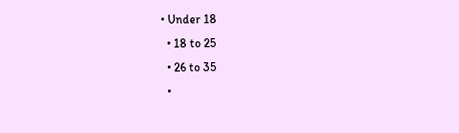• Under 18
  • 18 to 25
  • 26 to 35
  •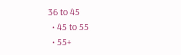36 to 45
  • 45 to 55
  • 55+